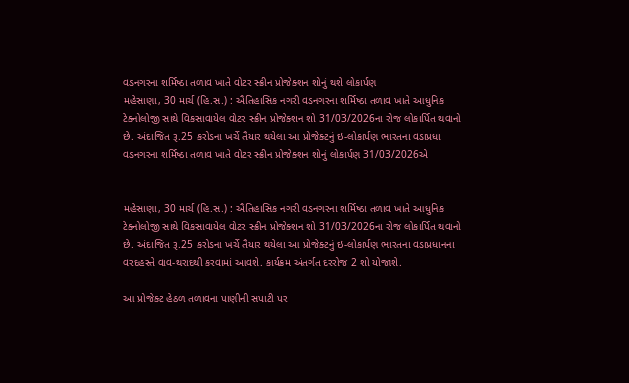વડનગરના શર્મિષ્ઠા તળાવ ખાતે વોટર સ્ક્રીન પ્રોજેક્શન શોનું થશે લોકાર્પણ
મહેસાણા, 30 માર્ચ (હિ.સ.) : ઐતિહાસિક નગરી વડનગરના શર્મિષ્ઠા તળાવ ખાતે આધુનિક ટેક્નોલોજી સાથે વિકસાવાયેલ વોટર સ્ક્રીન પ્રોજેક્શન શો 31/03/2026ના રોજ લોકાર્પિત થવાનો છે. અંદાજિત રૂ.25 કરોડના ખર્ચે તૈયાર થયેલા આ પ્રોજેક્ટનું ઇ-લોકાર્પણ ભારતના વડાપ્રધા
વડનગરના શર્મિષ્ઠા તળાવ ખાતે વોટર સ્ક્રીન પ્રોજેક્શન શોનું લોકાર્પણ 31/03/2026એ


મહેસાણા, 30 માર્ચ (હિ.સ.) : ઐતિહાસિક નગરી વડનગરના શર્મિષ્ઠા તળાવ ખાતે આધુનિક ટેક્નોલોજી સાથે વિકસાવાયેલ વોટર સ્ક્રીન પ્રોજેક્શન શો 31/03/2026ના રોજ લોકાર્પિત થવાનો છે. અંદાજિત રૂ.25 કરોડના ખર્ચે તૈયાર થયેલા આ પ્રોજેક્ટનું ઇ-લોકાર્પણ ભારતના વડાપ્રધાનના વરદહસ્તે વાવ-થરાદથી કરવામાં આવશે. કાર્યક્રમ અંતર્ગત દરરોજ 2 શો યોજાશે.

આ પ્રોજેક્ટ હેઠળ તળાવના પાણીની સપાટી પર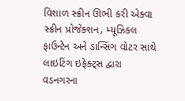વિશાળ સ્ક્રીન ઊભી કરી એક્વા સ્ક્રીન પ્રોજેક્શન, મ્યૂઝિકલ ફાઉન્ટેન અને ડાન્સિંગ વોટર સાથે લાઇટિંગ ઇફેક્ટ્સ દ્વારા વડનગરના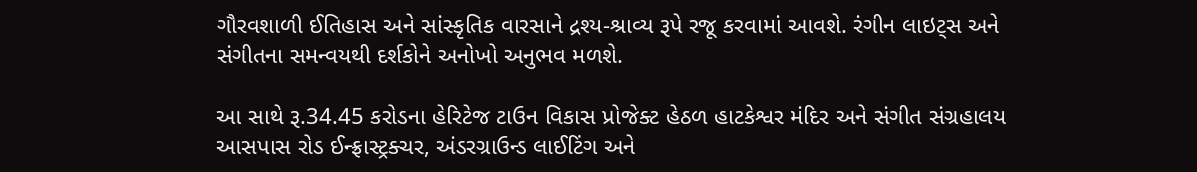ગૌરવશાળી ઈતિહાસ અને સાંસ્કૃતિક વારસાને દ્રશ્ય-શ્રાવ્ય રૂપે રજૂ કરવામાં આવશે. રંગીન લાઇટ્સ અને સંગીતના સમન્વયથી દર્શકોને અનોખો અનુભવ મળશે.

આ સાથે રૂ.34.45 કરોડના હેરિટેજ ટાઉન વિકાસ પ્રોજેક્ટ હેઠળ હાટકેશ્વર મંદિર અને સંગીત સંગ્રહાલય આસપાસ રોડ ઈન્ફ્રાસ્ટ્રક્ચર, અંડરગ્રાઉન્ડ લાઈટિંગ અને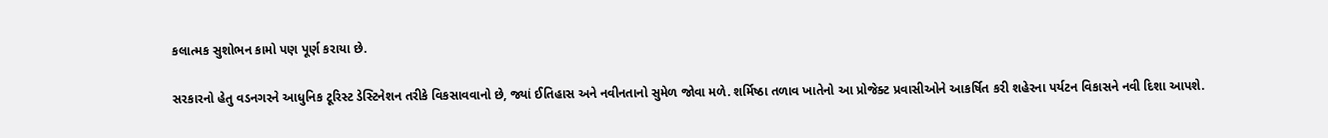કલાત્મક સુશોભન કામો પણ પૂર્ણ કરાયા છે.

સરકારનો હેતુ વડનગરને આધુનિક ટૂરિસ્ટ ડેસ્ટિનેશન તરીકે વિકસાવવાનો છે, જ્યાં ઈતિહાસ અને નવીનતાનો સુમેળ જોવા મળે. શર્મિષ્ઠા તળાવ ખાતેનો આ પ્રોજેક્ટ પ્રવાસીઓને આકર્ષિત કરી શહેરના પર્યટન વિકાસને નવી દિશા આપશે.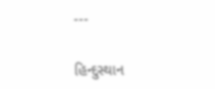---

હિન્દુસ્થાન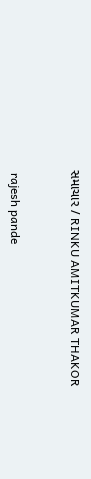સમાચાર / RINKU AMITKUMAR THAKOR


 rajesh pande